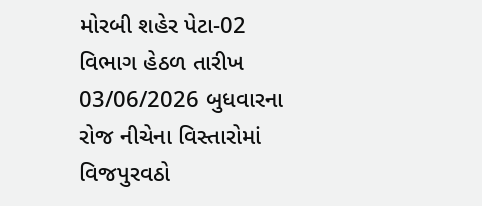મોરબી શહેર પેટા-02 વિભાગ હેઠળ તારીખ 03/06/2026 બુધવારના રોજ નીચેના વિસ્તારોમાં વિજપુરવઠો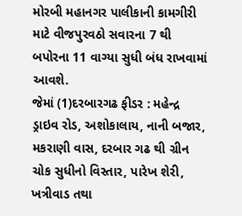મોરબી મહાનગર પાલીકાની કામગીરી માટે વીજપુરવઠો સવારના 7 થી બપોરના 11 વાગ્યા સુધી બંધ રાખવામાં આવશે.
જેમાં (1)દરબારગઢ ફીડર : મહેન્દ્ર ડ્રાઇવ રોડ, અશોકાલાય, નાની બજાર, મકરાણી વાસ, દરબાર ગઢ થી ગ્રીન ચોક સુધીનો વિસ્તાર, પારેખ શેરી, ખત્રીવાડ તથા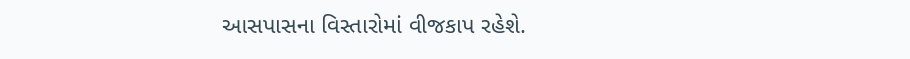આસપાસના વિસ્તારોમાં વીજકાપ રહેશે.